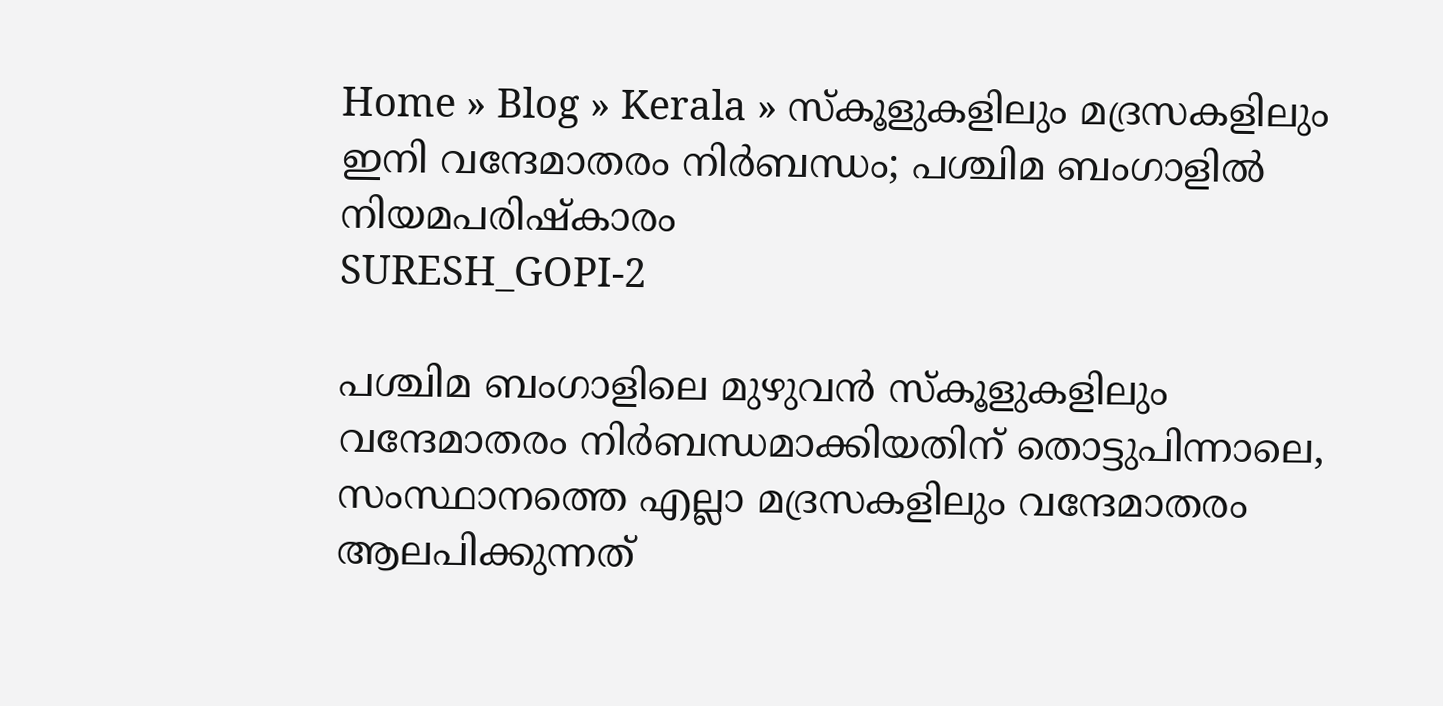Home » Blog » Kerala » സ്കൂളുകളിലും മദ്രസകളിലും ഇനി വന്ദേമാതരം നിർബന്ധം; പശ്ചിമ ബംഗാളിൽ നിയമപരിഷ്കാരം
SURESH_GOPI-2

പശ്ചിമ ബംഗാളിലെ മുഴുവൻ സ്‌കൂളുകളിലും വന്ദേമാതരം നിർബന്ധമാക്കിയതിന് തൊട്ടുപിന്നാലെ, സംസ്ഥാനത്തെ എല്ലാ മദ്രസകളിലും വന്ദേമാതരം ആലപിക്കുന്നത്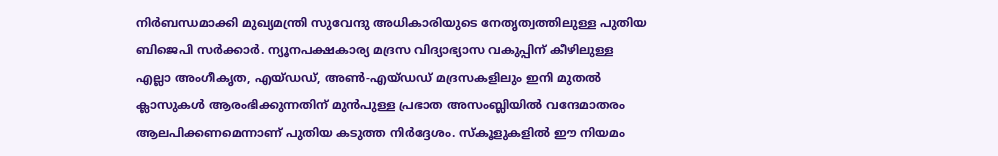നിർബന്ധമാക്കി മുഖ്യമന്ത്രി സുവേന്ദു അധികാരിയുടെ നേതൃത്വത്തിലുള്ള പുതിയ ബിജെപി സർക്കാർ. ന്യൂനപക്ഷകാര്യ മദ്രസ വിദ്യാഭ്യാസ വകുപ്പിന് കീഴിലുള്ള എല്ലാ അംഗീകൃത, എയ്ഡഡ്, അൺ-എയ്ഡഡ് മദ്രസകളിലും ഇനി മുതൽ ക്ലാസുകൾ ആരംഭിക്കുന്നതിന് മുൻപുള്ള പ്രഭാത അസംബ്ലിയിൽ വന്ദേമാതരം ആലപിക്കണമെന്നാണ് പുതിയ കടുത്ത നിർദ്ദേശം. സ്കൂളുകളിൽ ഈ നിയമം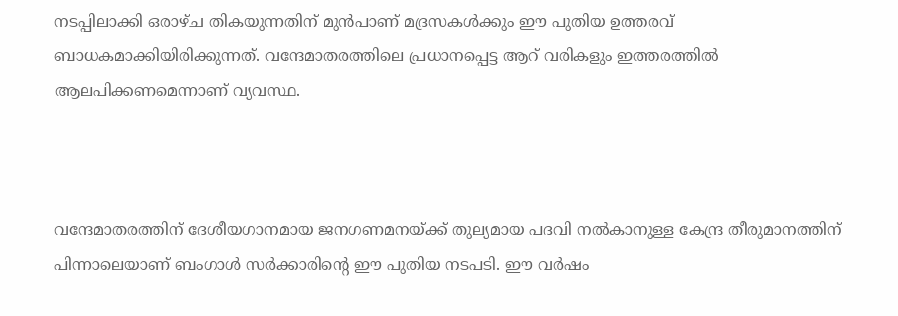നടപ്പിലാക്കി ഒരാഴ്ച തികയുന്നതിന് മുൻപാണ് മദ്രസകൾക്കും ഈ പുതിയ ഉത്തരവ് ബാധകമാക്കിയിരിക്കുന്നത്. വന്ദേമാതരത്തിലെ പ്രധാനപ്പെട്ട ആറ് വരികളും ഇത്തരത്തിൽ ആലപിക്കണമെന്നാണ് വ്യവസ്ഥ.



വന്ദേമാതരത്തിന് ദേശീയഗാനമായ ജനഗണമനയ്ക്ക് തുല്യമായ പദവി നൽകാനുള്ള കേന്ദ്ര തീരുമാനത്തിന് പിന്നാലെയാണ് ബംഗാൾ സർക്കാരിന്റെ ഈ പുതിയ നടപടി. ഈ വർഷം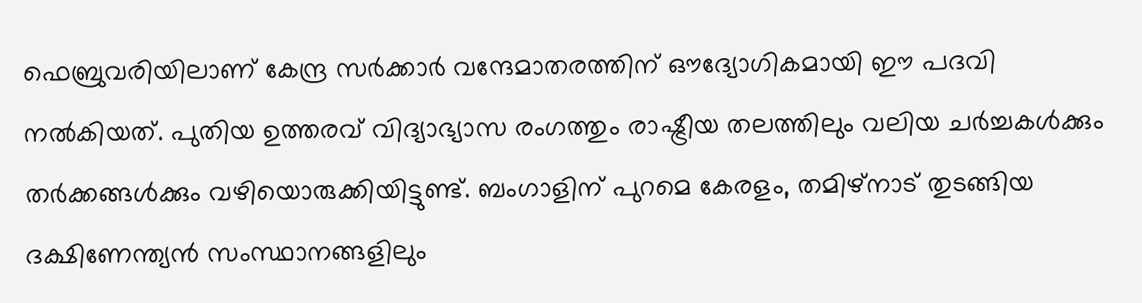ഫെബ്രുവരിയിലാണ് കേന്ദ്ര സർക്കാർ വന്ദേമാതരത്തിന് ഔദ്യോഗികമായി ഈ പദവി നൽകിയത്. പുതിയ ഉത്തരവ് വിദ്യാഭ്യാസ രംഗത്തും രാഷ്ട്രീയ തലത്തിലും വലിയ ചർച്ചകൾക്കും തർക്കങ്ങൾക്കും വഴിയൊരുക്കിയിട്ടുണ്ട്. ബംഗാളിന് പുറമെ കേരളം, തമിഴ്നാട് തുടങ്ങിയ ദക്ഷിണേന്ത്യൻ സംസ്ഥാനങ്ങളിലും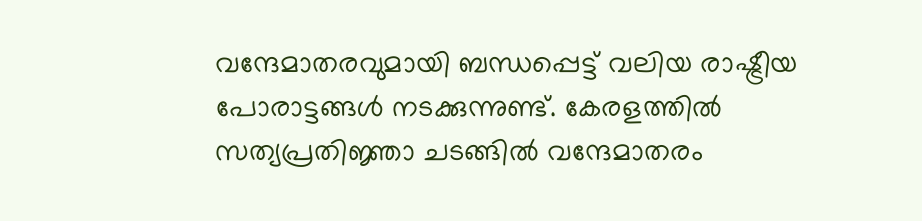വന്ദേമാതരവുമായി ബന്ധപ്പെട്ട് വലിയ രാഷ്ട്രീയ പോരാട്ടങ്ങൾ നടക്കുന്നുണ്ട്. കേരളത്തിൽ സത്യപ്രതിജ്ഞാ ചടങ്ങിൽ വന്ദേമാതരം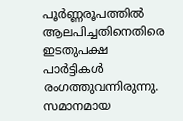പൂർണ്ണരൂപത്തിൽ ആലപിച്ചതിനെതിരെ ഇടതുപക്ഷ പാർട്ടികൾ രംഗത്തുവന്നിരുന്നു. സമാനമായ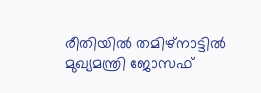രീതിയിൽ തമിഴ്‌നാട്ടിൽ മുഖ്യമന്ത്രി ജോസഫ്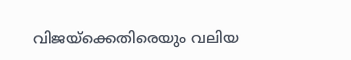വിജയ്‌ക്കെതിരെയും വലിയ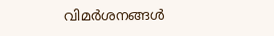വിമർശനങ്ങൾ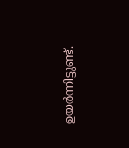ഉയർന്നിട്ടുണ്ട്.